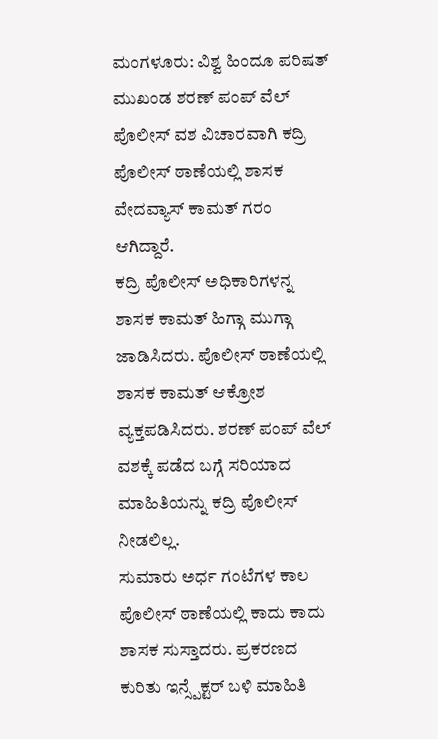ಮಂಗಳೂರು: ವಿಶ್ವ ಹಿಂದೂ ಪರಿಷತ್ ಮುಖಂಡ ಶರಣ್ ಪಂಪ್ ವೆಲ್ ಪೊಲೀಸ್ ವಶ ವಿಚಾರವಾಗಿ ಕದ್ರಿ ಪೊಲೀಸ್ ಠಾಣೆಯಲ್ಲಿ ಶಾಸಕ ವೇದವ್ಯಾಸ್ ಕಾಮತ್ ಗರಂ ಆಗಿದ್ದಾರೆ.
ಕದ್ರಿ ಪೊಲೀಸ್ ಅಧಿಕಾರಿಗಳನ್ನ ಶಾಸಕ ಕಾಮತ್ ಹಿಗ್ಗಾ ಮುಗ್ಗಾ ಜಾಡಿಸಿದರು. ಪೊಲೀಸ್ ಠಾಣೆಯಲ್ಲಿ ಶಾಸಕ ಕಾಮತ್ ಆಕ್ರೋಶ ವ್ಯಕ್ತಪಡಿಸಿದರು. ಶರಣ್ ಪಂಪ್ ವೆಲ್ ವಶಕ್ಕೆ ಪಡೆದ ಬಗ್ಗೆ ಸರಿಯಾದ ಮಾಹಿತಿಯನ್ನು ಕದ್ರಿ ಪೊಲೀಸ್ ನೀಡಲಿಲ್ಲ.
ಸುಮಾರು ಅರ್ಧ ಗಂಟೆಗಳ ಕಾಲ ಪೊಲೀಸ್ ಠಾಣೆಯಲ್ಲಿ ಕಾದು ಕಾದು ಶಾಸಕ ಸುಸ್ತಾದರು. ಪ್ರಕರಣದ ಕುರಿತು ಇನ್ಸ್ಪೆಕ್ಟರ್ ಬಳಿ ಮಾಹಿತಿ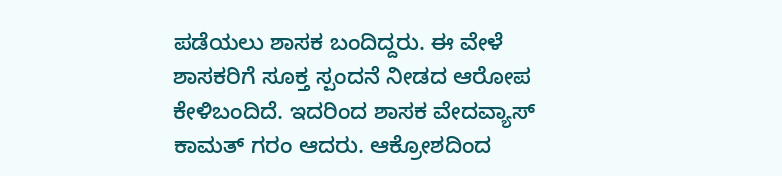ಪಡೆಯಲು ಶಾಸಕ ಬಂದಿದ್ದರು. ಈ ವೇಳೆ ಶಾಸಕರಿಗೆ ಸೂಕ್ತ ಸ್ಪಂದನೆ ನೀಡದ ಆರೋಪ ಕೇಳಿಬಂದಿದೆ. ಇದರಿಂದ ಶಾಸಕ ವೇದವ್ಯಾಸ್ ಕಾಮತ್ ಗರಂ ಆದರು. ಆಕ್ರೋಶದಿಂದ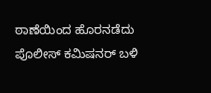ಠಾಣೆಯಿಂದ ಹೊರನಡೆದು ಪೊಲೀಸ್ ಕಮಿಷನರ್ ಬಳಿ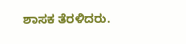ಶಾಸಕ ತೆರಳಿದರು.